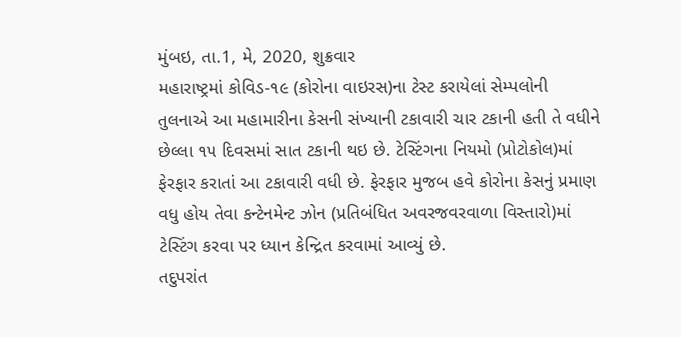મુંબઇ, તા.1, મે, 2020, શુક્રવાર
મહારાષ્ટ્રમાં કોવિડ-૧૯ (કોરોના વાઇરસ)ના ટેસ્ટ કરાયેલાં સેમ્પલોની તુલનાએ આ મહામારીના કેસની સંખ્યાની ટકાવારી ચાર ટકાની હતી તે વધીને છેલ્લા ૧૫ દિવસમાં સાત ટકાની થઇ છે. ટેસ્ટિંગના નિયમો (પ્રોટોકોલ)માં ફેરફાર કરાતાં આ ટકાવારી વધી છે. ફેરફાર મુજબ હવે કોરોના કેસનું પ્રમાણ વધુ હોય તેવા કન્ટેનમેન્ટ ઝોન (પ્રતિબંધિત અવરજવરવાળા વિસ્તારો)માં ટેસ્ટિંગ કરવા પર ધ્યાન કેન્દ્રિત કરવામાં આવ્યું છે.
તદુપરાંત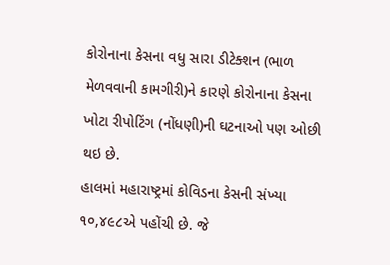કોરોનાના કેસના વધુ સારા ડીટેક્શન (ભાળ મેળવવાની કામગીરી)ને કારણે કોરોનાના કેસના ખોટા રીપોટિંગ (નોંધણી)ની ઘટનાઓ પણ ઓછી થઇ છે.
હાલમાં મહારાષ્ટ્રમાં કોવિડના કેસની સંખ્યા ૧૦,૪૯૮એ પહોંચી છે. જે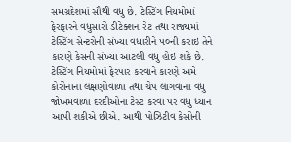સમગ્રદેશમાં સૌથી વધુ છે. ટેસ્ટિંગ નિયમોમાં ફેરફારને વધુસારો ડીટેક્શન રેટ તથા રાજ્યમાં ટેસ્ટિંગ સેન્ટરોની સંખ્યા વધારીને ૫૦ની કરાઇ તેને કારણે કેસની સંખ્યા આટલી વધુ હોઇ શકે છે.
ટેસ્ટિંગ નિયમોમાં ફેરપાર કરવાને કારણે અમે કોરોનાના લક્ષણોવાળા તથા ચેપ લાગવાના વધુ જોખમવાળા દરદીઓના ટેસ્ટ કરવા પર વધુ ધ્યાન આપી શકીએ છીએ. આથી પોઝિટીવ કેસોની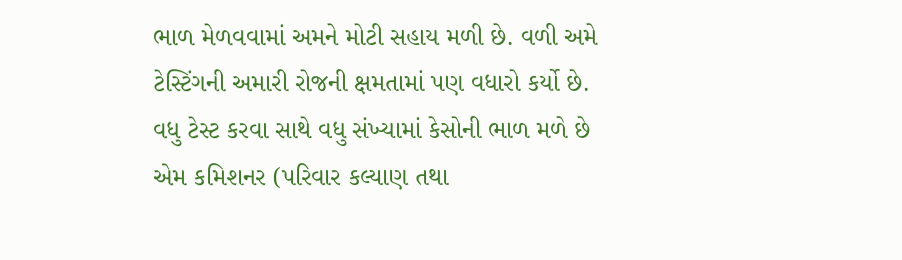ભાળ મેળવવામાં અમને મોટી સહાય મળી છે. વળી અમે ટેસ્ટિંગની અમારી રોજની ક્ષમતામાં પણ વધારો કર્યો છે. વધુ ટેસ્ટ કરવા સાથે વધુ સંખ્યામાં કેસોની ભાળ મળે છે એમ કમિશનર (પરિવાર કલ્યાણ તથા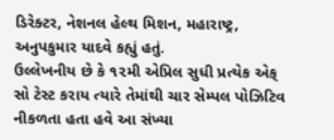ડિરેક્ટર, નેશનલ હેલ્થ મિશન, મહારાષ્ટ્ર, અનુપકુમાર યાદવે કહ્યું હતું.
ઉલ્લેખનીય છે કે ૧૨મી એપ્રિલ સુધી પ્રત્યેક એક્ સો ટેસ્ટ કરાય ત્યારે તેમાંથી ચાર સેમ્પલ પોઝિટિવ નીકળતા હતા હવે આ સંખ્યા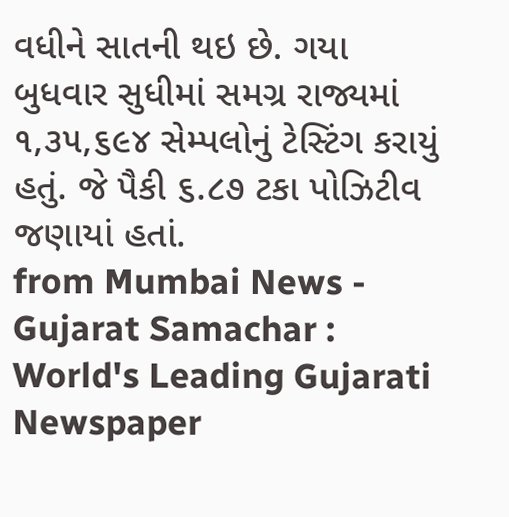વધીને સાતની થઇ છે. ગયા બુધવાર સુધીમાં સમગ્ર રાજ્યમાં ૧,૩૫,૬૯૪ સેમ્પલોનું ટેસ્ટિંગ કરાયું હતું. જે પૈકી ૬.૮૭ ટકા પોઝિટીવ જણાયાં હતાં.
from Mumbai News - Gujarat Samachar : World's Leading Gujarati Newspaper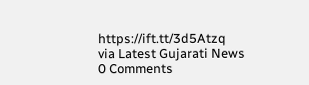https://ift.tt/3d5Atzq
via Latest Gujarati News
0 Comments